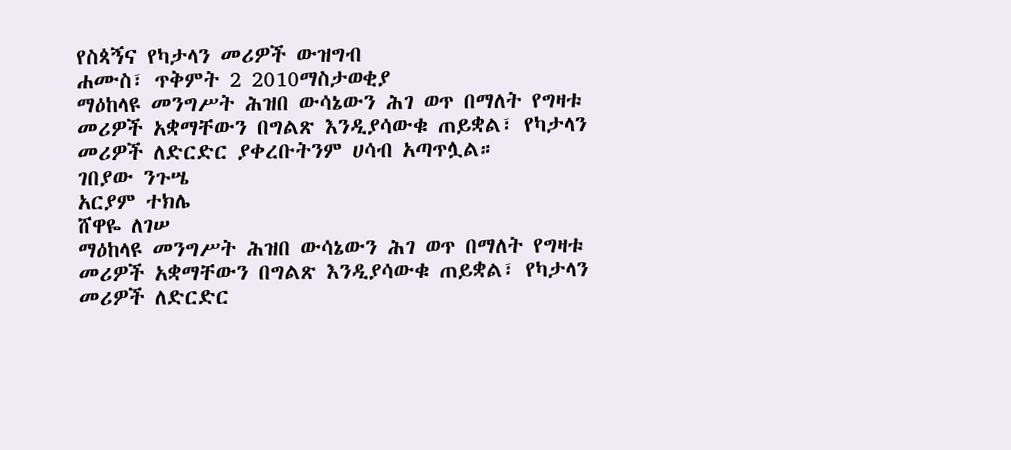የስጳኝና የካታላን መሪዎች ውዝግብ
ሐሙስ፣ ጥቅምት 2 2010ማስታወቂያ
ማዕከላዩ መንግሥት ሕዝበ ውሳኔውን ሕገ ወጥ በማለት የግዛቱ መሪዎች አቋማቸውን በግልጽ እንዲያሳውቁ ጠይቋል፣ የካታላን መሪዎች ለድርድር ያቀረቡትንም ሀሳብ አጣጥሏል።
ገበያው ንጉሤ
አርያም ተክሌ
ሸዋዬ ለገሠ
ማዕከላዩ መንግሥት ሕዝበ ውሳኔውን ሕገ ወጥ በማለት የግዛቱ መሪዎች አቋማቸውን በግልጽ እንዲያሳውቁ ጠይቋል፣ የካታላን መሪዎች ለድርድር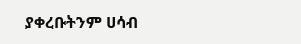ያቀረቡትንም ሀሳብ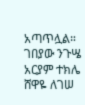አጣጥሏል።
ገበያው ንጉሤ
አርያም ተክሌ
ሸዋዬ ለገሠ